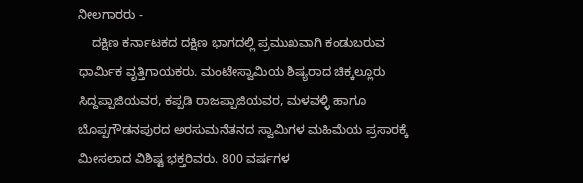ನೀಲಗಾರರು -
    ದಕ್ಷಿಣ ಕರ್ನಾಟಕದ ದಕ್ಷಿಣ ಭಾಗದಲ್ಲಿ ಪ್ರಮುಖವಾಗಿ ಕಂಡುಬರುವ ಧಾರ್ಮಿಕ ವೃತ್ತಿಗಾಯಕರು. ಮಂಟೇಸ್ವಾಮಿಯ ಶಿಷ್ಯರಾದ ಚಿಕ್ಕಲ್ಲೂರು ಸಿದ್ದಪ್ಪಾಜಿಯವರ, ಕಪ್ಪಡಿ ರಾಜಪ್ಪಾಜಿಯವರ, ಮಳವಳ್ಳಿ ಹಾಗೂ ಬೊಪ್ಪಗೌಡನಪುರದ ಅರಸುಮನೆತನದ ಸ್ವಾಮಿಗಳ ಮಹಿಮೆಯ ಪ್ರಸಾರಕ್ಕೆ ಮೀಸಲಾದ ವಿಶಿಷ್ಟ ಭಕ್ತರಿವರು. 800 ವರ್ಷಗಳ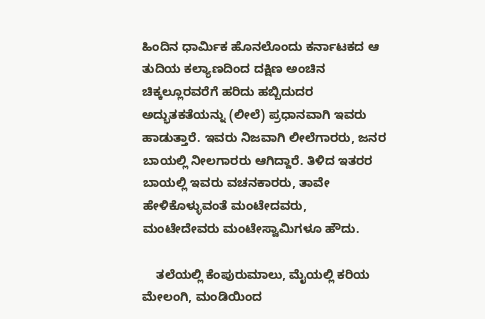ಹಿಂದಿನ ಧಾರ್ಮಿಕ ಹೊನಲೊಂದು ಕರ್ನಾಟಕದ ಆ ತುದಿಯ ಕಲ್ಯಾಣದಿಂದ ದಕ್ಷಿಣ ಅಂಚಿನ ಚಿಕ್ಕಲ್ಲೂರವರೆಗೆ ಹರಿದು ಹಬ್ಬಿದುದರ ಅದ್ಭುತಕತೆಯನ್ನು (ಲೀಲೆ) ಪ್ರಧಾನವಾಗಿ ಇವರು ಹಾಡುತ್ತಾರೆ. ಇವರು ನಿಜವಾಗಿ ಲೀಲೆಗಾರರು, ಜನರ ಬಾಯಲ್ಲಿ ನೀಲಗಾರರು ಆಗಿದ್ದಾರೆ. ತಿಳಿದ ಇತರರ ಬಾಯಲ್ಲಿ ಇವರು ವಚನಕಾರರು, ತಾವೇ ಹೇಳಿಕೊಳ್ಳುವಂತೆ ಮಂಟೇದವರು, ಮಂಟೇದೇವರು ಮಂಟೇಸ್ವಾಮಿಗಳೂ ಹೌದು.

    ತಲೆಯಲ್ಲಿ ಕೆಂಪುರುಮಾಲು, ಮೈಯಲ್ಲಿ ಕರಿಯ ಮೇಲಂಗಿ, ಮಂಡಿಯಿಂದ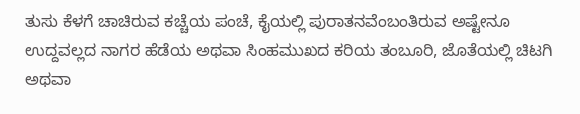ತುಸು ಕೆಳಗೆ ಚಾಚಿರುವ ಕಚ್ಚೆಯ ಪಂಚೆ, ಕೈಯಲ್ಲಿ ಪುರಾತನವೆಂಬಂತಿರುವ ಅಷ್ಟೇನೂ ಉದ್ದವಲ್ಲದ ನಾಗರ ಹೆಡೆಯ ಅಥವಾ ಸಿಂಹಮುಖದ ಕರಿಯ ತಂಬೂರಿ, ಜೊತೆಯಲ್ಲಿ ಚಿಟಗಿ ಅಥವಾ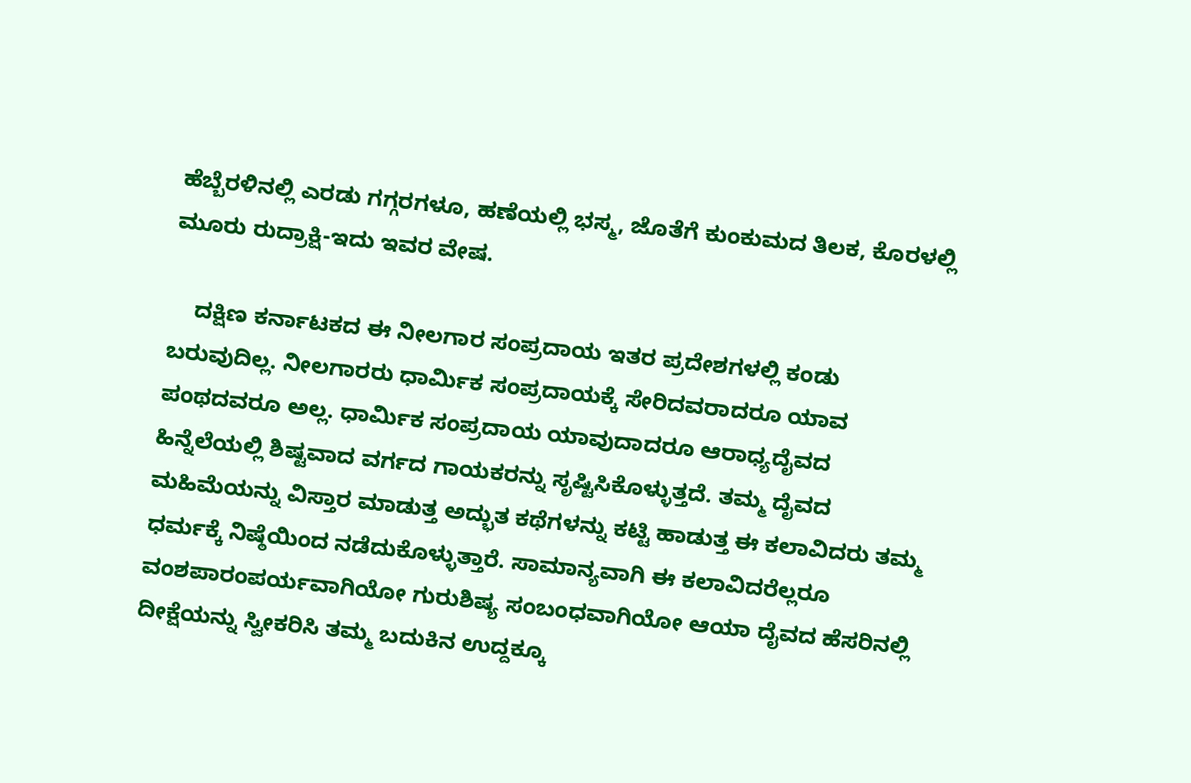ಹೆಬ್ಬೆರಳಿನಲ್ಲಿ ಎರಡು ಗಗ್ಗರಗಳೂ, ಹಣೆಯಲ್ಲಿ ಭಸ್ಮ, ಜೊತೆಗೆ ಕುಂಕುಮದ ತಿಲಕ, ಕೊರಳಲ್ಲಿ ಮೂರು ರುದ್ರಾಕ್ಷಿ-ಇದು ಇವರ ವೇಷ.

    ದಕ್ಷಿಣ ಕರ್ನಾಟಕದ ಈ ನೀಲಗಾರ ಸಂಪ್ರದಾಯ ಇತರ ಪ್ರದೇಶಗಳಲ್ಲಿ ಕಂಡು ಬರುವುದಿಲ್ಲ. ನೀಲಗಾರರು ಧಾರ್ಮಿಕ ಸಂಪ್ರದಾಯಕ್ಕೆ ಸೇರಿದವರಾದರೂ ಯಾವ ಪಂಥದವರೂ ಅಲ್ಲ. ಧಾರ್ಮಿಕ ಸಂಪ್ರದಾಯ ಯಾವುದಾದರೂ ಆರಾಧ್ಯದೈವದ ಹಿನ್ನೆಲೆಯಲ್ಲಿ ಶಿಷ್ಟವಾದ ವರ್ಗದ ಗಾಯಕರನ್ನು ಸೃಷ್ಟಿಸಿಕೊಳ್ಳುತ್ತದೆ. ತಮ್ಮ ದೈವದ ಮಹಿಮೆಯನ್ನು ವಿಸ್ತಾರ ಮಾಡುತ್ತ ಅದ್ಭುತ ಕಥೆಗಳನ್ನು ಕಟ್ಟಿ ಹಾಡುತ್ತ ಈ ಕಲಾವಿದರು ತಮ್ಮ ಧರ್ಮಕ್ಕೆ ನಿಷ್ಠೆಯಿಂದ ನಡೆದುಕೊಳ್ಳುತ್ತಾರೆ. ಸಾಮಾನ್ಯವಾಗಿ ಈ ಕಲಾವಿದರೆಲ್ಲರೂ ವಂಶಪಾರಂಪರ್ಯವಾಗಿಯೋ ಗುರುಶಿಷ್ಯ ಸಂಬಂಧವಾಗಿಯೋ ಆಯಾ ದೈವದ ಹೆಸರಿನಲ್ಲಿ ದೀಕ್ಷೆಯನ್ನು ಸ್ವೀಕರಿಸಿ ತಮ್ಮ ಬದುಕಿನ ಉದ್ದಕ್ಕೂ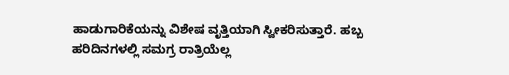ಹಾಡುಗಾರಿಕೆಯನ್ನು ವಿಶೇಷ ವೃತ್ತಿಯಾಗಿ ಸ್ವೀಕರಿಸುತ್ತಾರೆ. ಹಬ್ಬ ಹರಿದಿನಗಳಲ್ಲಿ ಸಮಗ್ರ ರಾತ್ರಿಯೆಲ್ಲ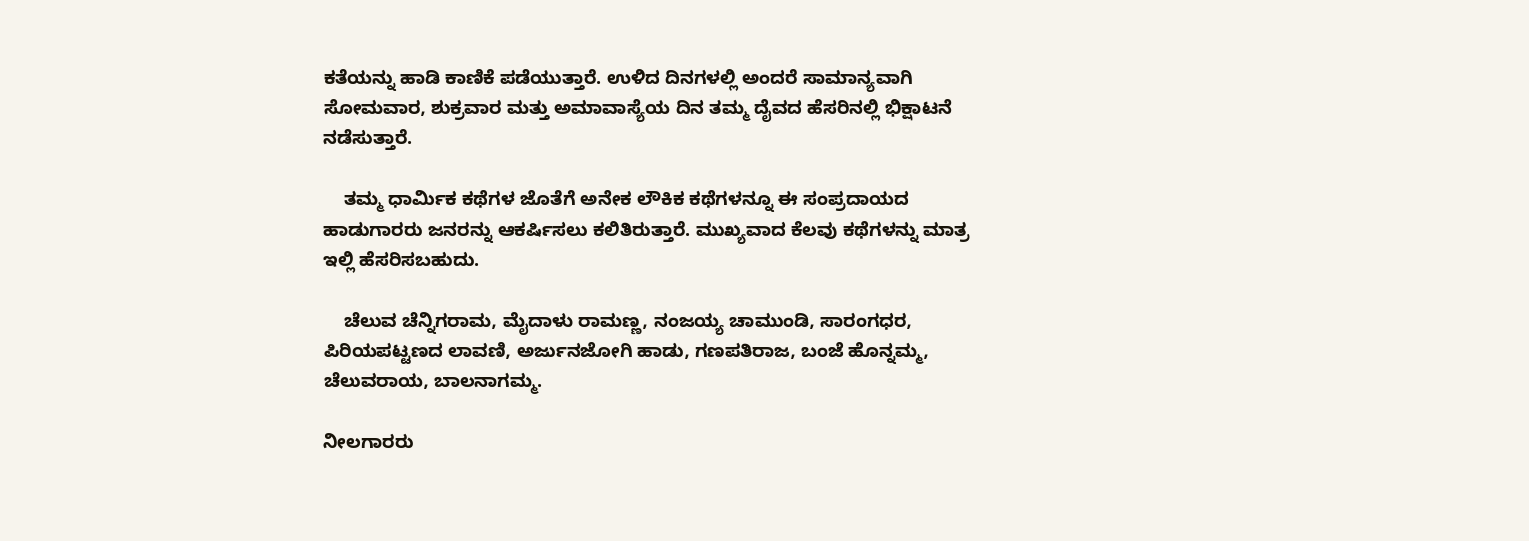ಕತೆಯನ್ನು ಹಾಡಿ ಕಾಣಿಕೆ ಪಡೆಯುತ್ತಾರೆ. ಉಳಿದ ದಿನಗಳಲ್ಲಿ ಅಂದರೆ ಸಾಮಾನ್ಯವಾಗಿ ಸೋಮವಾರ, ಶುಕ್ರವಾರ ಮತ್ತು ಅಮಾವಾಸ್ಯೆಯ ದಿನ ತಮ್ಮ ದೈವದ ಹೆಸರಿನಲ್ಲಿ ಭಿಕ್ಷಾಟನೆ ನಡೆಸುತ್ತಾರೆ.

    ತಮ್ಮ ಧಾರ್ಮಿಕ ಕಥೆಗಳ ಜೊತೆಗೆ ಅನೇಕ ಲೌಕಿಕ ಕಥೆಗಳನ್ನೂ ಈ ಸಂಪ್ರದಾಯದ ಹಾಡುಗಾರರು ಜನರನ್ನು ಆಕರ್ಷಿಸಲು ಕಲಿತಿರುತ್ತಾರೆ. ಮುಖ್ಯವಾದ ಕೆಲವು ಕಥೆಗಳನ್ನು ಮಾತ್ರ ಇಲ್ಲಿ ಹೆಸರಿಸಬಹುದು.

    ಚೆಲುವ ಚೆನ್ನಿಗರಾಮ, ಮೈದಾಳು ರಾಮಣ್ಣ, ನಂಜಯ್ಯ ಚಾಮುಂಡಿ, ಸಾರಂಗಧರ, ಪಿರಿಯಪಟ್ಟಣದ ಲಾವಣಿ, ಅರ್ಜುನಜೋಗಿ ಹಾಡು, ಗಣಪತಿರಾಜ, ಬಂಜೆ ಹೊನ್ನಮ್ಮ, ಚೆಲುವರಾಯ, ಬಾಲನಾಗಮ್ಮ.

ನೀಲಗಾರರು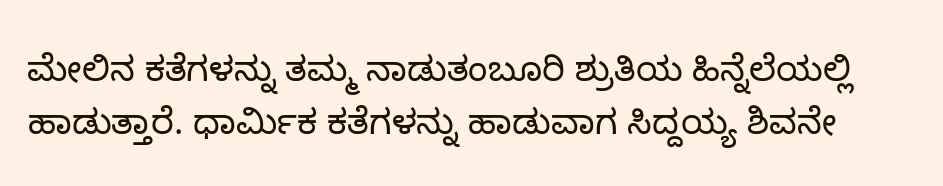ಮೇಲಿನ ಕತೆಗಳನ್ನು ತಮ್ಮ ನಾಡುತಂಬೂರಿ ಶ್ರುತಿಯ ಹಿನ್ನೆಲೆಯಲ್ಲಿ ಹಾಡುತ್ತಾರೆ. ಧಾರ್ಮಿಕ ಕತೆಗಳನ್ನು ಹಾಡುವಾಗ ಸಿದ್ದಯ್ಯ ಶಿವನೇ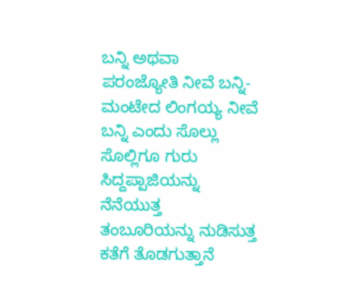ಬನ್ನಿ ಅಥವಾ ಪರಂಜ್ಯೋತಿ ನೀವೆ ಬನ್ನಿ-ಮಂಟೇದ ಲಿಂಗಯ್ಯ ನೀವೆ ಬನ್ನಿ ಎಂದು ಸೊಲ್ಲು ಸೊಲ್ಲಿಗೂ ಗುರು ಸಿದ್ದಪ್ಪಾಜಿಯನ್ನು ನೆನೆಯುತ್ತ ತಂಬೂರಿಯನ್ನು ನುಡಿಸುತ್ತ ಕತೆಗೆ ತೊಡಗುತ್ತಾನೆ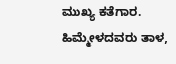ಮುಖ್ಯ ಕತೆಗಾರ. ಹಿಮ್ಮೇಳದವರು ತಾಳ,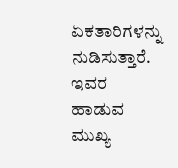ಏಕತಾರಿಗಳನ್ನು ನುಡಿಸುತ್ತಾರೆ. ಇವರ ಹಾಡುವ ಮುಖ್ಯ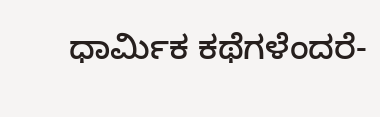ಧಾರ್ಮಿಕ ಕಥೆಗಳೆಂದರೆ-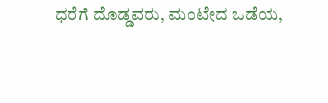ಧರೆಗೆ ದೊಡ್ಡವರು, ಮಂಟೇದ ಒಡೆಯ,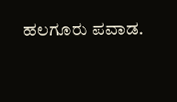ಹಲಗೂರು ಪವಾಡ.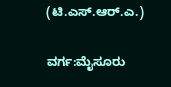(ಟಿ.ಎಸ್.ಆರ್.ಎ.)

ವರ್ಗ:ಮೈಸೂರು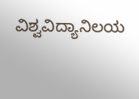ವಿಶ್ವವಿದ್ಯಾನಿಲಯ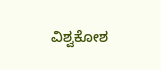ವಿಶ್ವಕೋಶ